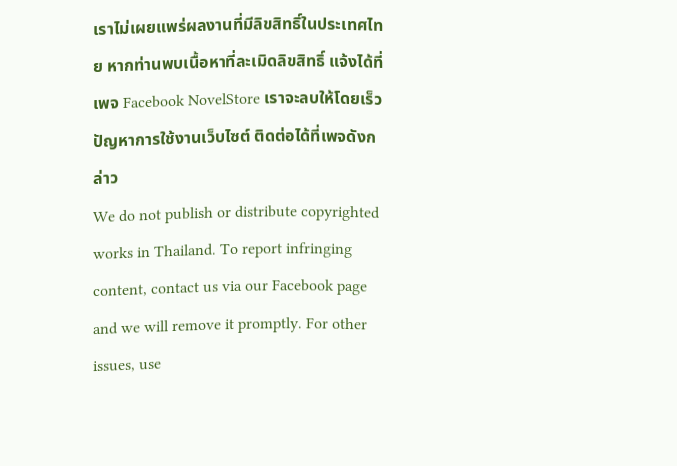เราไม่เผยแพร่ผลงานที่มีลิขสิทธิ์ในประเทศไทย หากท่านพบเนื้อหาที่ละเมิดลิขสิทธิ์ แจ้งได้ที่เพจ Facebook NovelStore เราจะลบให้โดยเร็ว
ปัญหาการใช้งานเว็บไซต์ ติดต่อได้ที่เพจดังกล่าว
We do not publish or distribute copyrighted works in Thailand. To report infringing content, contact us via our Facebook page and we will remove it promptly. For other issues, use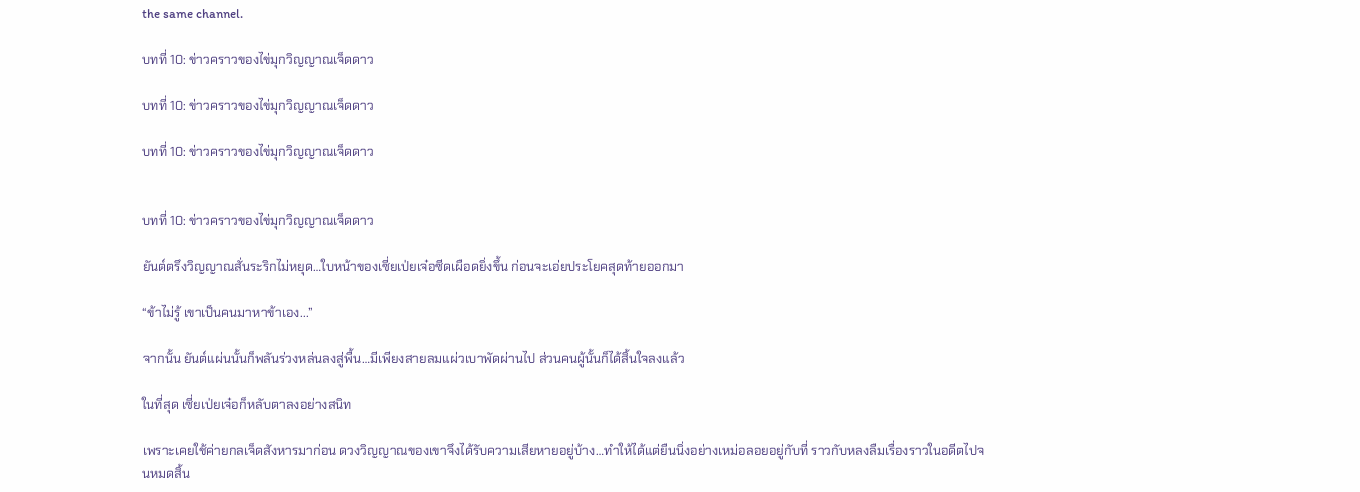the same channel.

บทที่ 10: ข่าวคราวของไข่มุกวิญญาณเจ็ดดาว

บทที่ 10: ข่าวคราวของไข่มุกวิญญาณเจ็ดดาว

บทที่ 10: ข่าวคราวของไข่มุกวิญญาณเจ็ดดาว


บทที่ 10: ข่าวคราวของไข่มุกวิญญาณเจ็ดดาว

ยันต์ตรึงวิญญาณสั่นระริกไม่หยุด…ใบหน้าของเซี่ยเป่ยเจ๋อซีดเผือดยิ่งขึ้น ก่อนจะเอ่ยประโยคสุดท้ายออกมา

“ข้าไม่รู้ เขาเป็นคนมาหาข้าเอง...”

จากนั้น ยันต์แผ่นนั้นก็พลันร่วงหล่นลงสู่พื้น…มีเพียงสายลมแผ่วเบาพัดผ่านไป ส่วนคนผู้นั้นก็ได้สิ้นใจลงแล้ว

ในที่สุด เซี่ยเป่ยเจ๋อก็หลับตาลงอย่างสนิท

เพราะเคยใช้ค่ายกลเจ็ดสังหารมาก่อน ดวงวิญญาณของเขาจึงได้รับความเสียหายอยู่บ้าง…ทำให้ได้แต่ยืนนิ่งอย่างเหม่อลอยอยู่กับที่ ราวกับหลงลืมเรื่องราวในอดีตไปจนหมดสิ้น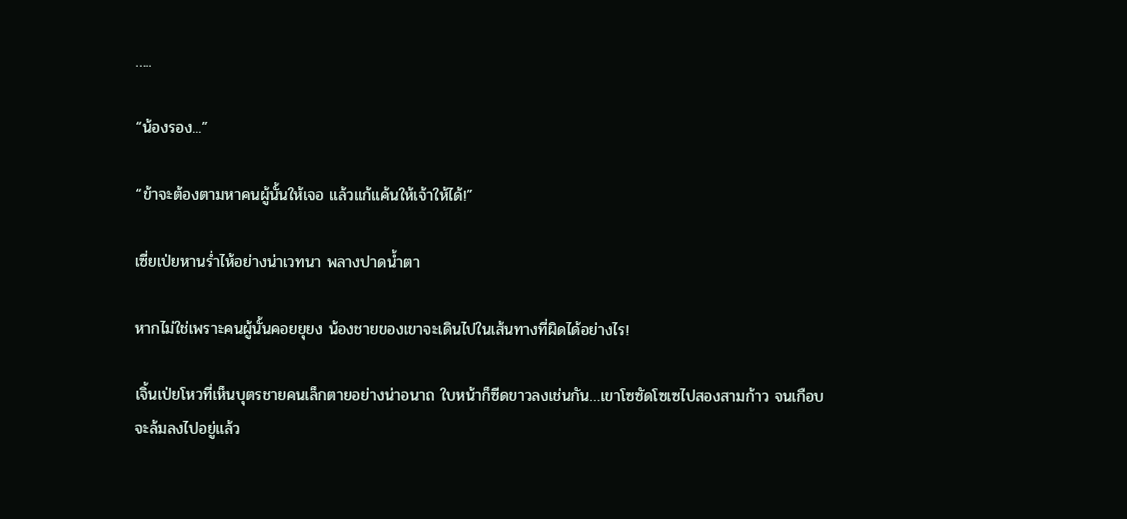…..

“น้องรอง...”

“ข้าจะต้องตามหาคนผู้นั้นให้เจอ แล้วแก้แค้นให้เจ้าให้ได้!”

เซี่ยเป่ยหานร่ำไห้อย่างน่าเวทนา พลางปาดน้ำตา

หากไม่ใช่เพราะคนผู้นั้นคอยยุยง น้องชายของเขาจะเดินไปในเส้นทางที่ผิดได้อย่างไร!

เจิ้นเป่ยโหวที่เห็นบุตรชายคนเล็กตายอย่างน่าอนาถ ใบหน้าก็ซีดขาวลงเช่นกัน…เขาโซซัดโซเซไปสองสามก้าว จนเกือบจะล้มลงไปอยู่แล้ว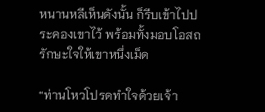หนานหลีเห็นดังนั้น ก็รีบเข้าไปประคองเขาไว้ พร้อมทั้งมอบโอสถรักษะใจให้เขาหนึ่งเม็ด

“ท่านโหวโปรดทำใจด้วยเจ้า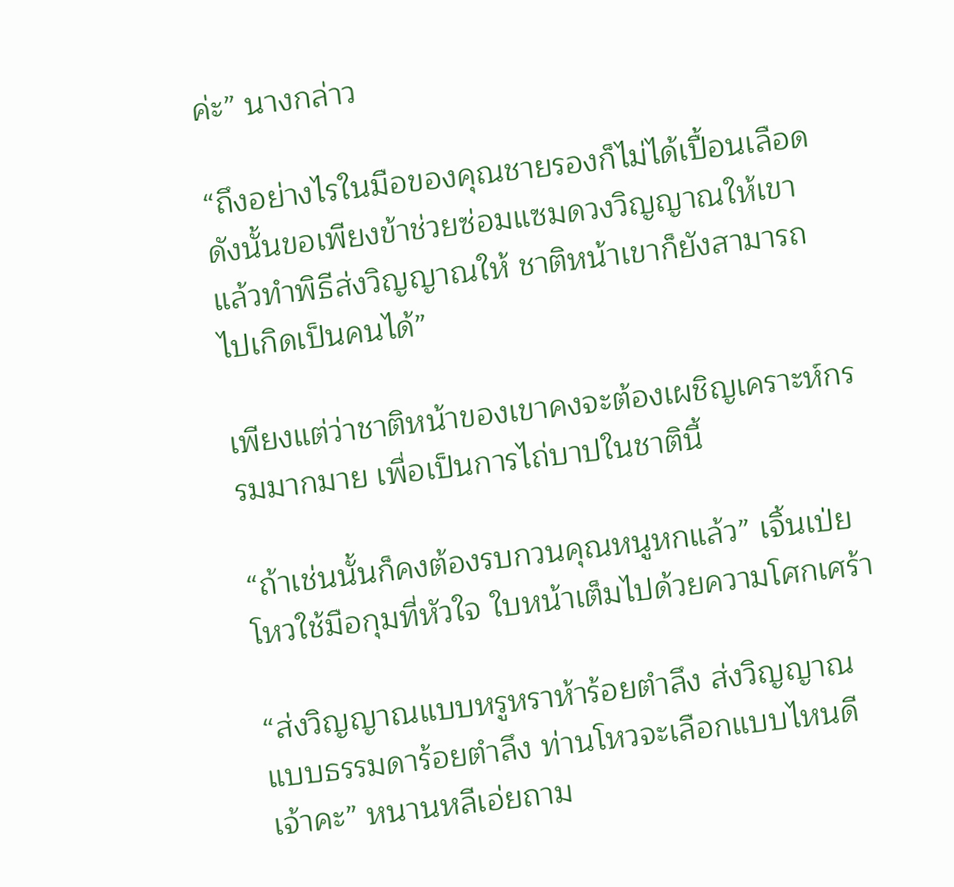ค่ะ” นางกล่าว

“ถึงอย่างไรในมือของคุณชายรองก็ไม่ได้เปื้อนเลือด ดังนั้นขอเพียงข้าช่วยซ่อมแซมดวงวิญญาณให้เขา แล้วทำพิธีส่งวิญญาณให้ ชาติหน้าเขาก็ยังสามารถไปเกิดเป็นคนได้”

เพียงแต่ว่าชาติหน้าของเขาคงจะต้องเผชิญเคราะห์กรรมมากมาย เพื่อเป็นการไถ่บาปในชาตินี้

“ถ้าเช่นนั้นก็คงต้องรบกวนคุณหนูหกแล้ว” เจิ้นเป่ยโหวใช้มือกุมที่หัวใจ ใบหน้าเต็มไปด้วยความโศกเศร้า

“ส่งวิญญาณแบบหรูหราห้าร้อยตำลึง ส่งวิญญาณแบบธรรมดาร้อยตำลึง ท่านโหวจะเลือกแบบไหนดีเจ้าคะ” หนานหลีเอ่ยถาม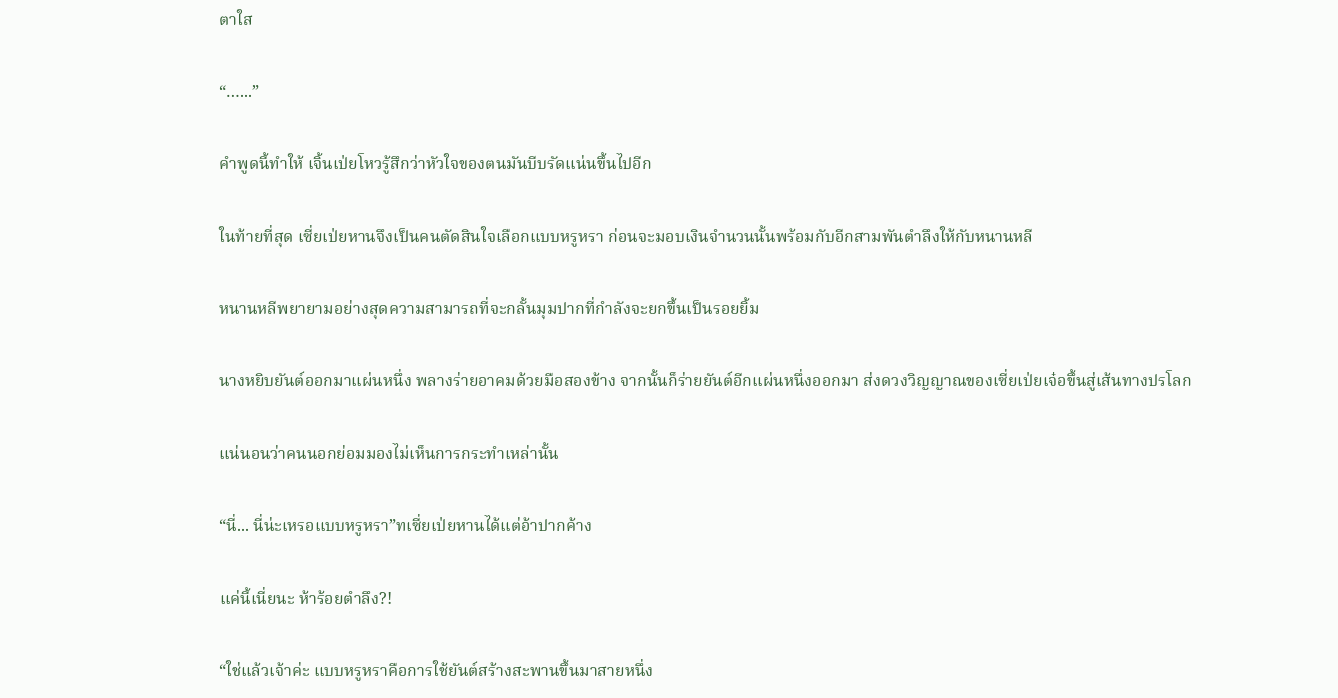ตาใส

“…...”

คำพูดนี้ทำให้ เจิ้นเป่ยโหวรู้สึกว่าหัวใจของตนมันบีบรัดแน่นขึ้นไปอีก

ในท้ายที่สุด เซี่ยเป่ยหานจึงเป็นคนตัดสินใจเลือกแบบหรูหรา ก่อนจะมอบเงินจำนวนนั้นพร้อมกับอีกสามพันตำลึงให้กับหนานหลี

หนานหลีพยายามอย่างสุดความสามารถที่จะกลั้นมุมปากที่กำลังจะยกขึ้นเป็นรอยยิ้ม

นางหยิบยันต์ออกมาแผ่นหนึ่ง พลางร่ายอาคมด้วยมือสองข้าง จากนั้นก็ร่ายยันต์อีกแผ่นหนึ่งออกมา ส่งดวงวิญญาณของเซี่ยเป่ยเจ๋อขึ้นสู่เส้นทางปรโลก

แน่นอนว่าคนนอกย่อมมองไม่เห็นการกระทำเหล่านั้น

“นี่... นี่น่ะเหรอแบบหรูหรา”ทเซี่ยเป่ยหานได้แต่อ้าปากค้าง

แค่นี้เนี่ยนะ ห้าร้อยตำลึง?!

“ใช่แล้วเจ้าค่ะ แบบหรูหราคือการใช้ยันต์สร้างสะพานขึ้นมาสายหนึ่ง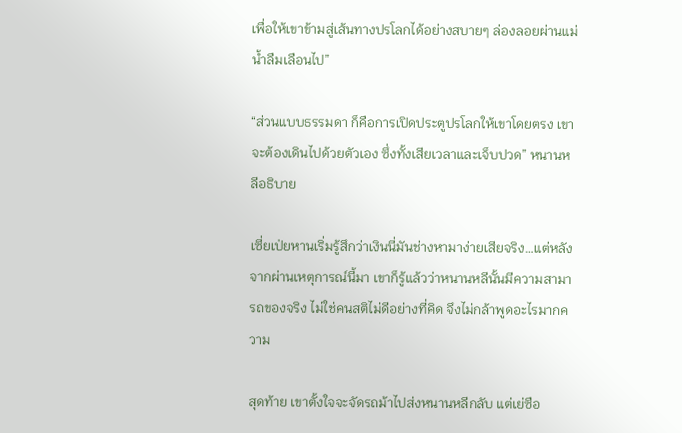เพื่อให้เขาข้ามสู่เส้นทางปรโลกได้อย่างสบายๆ ล่องลอยผ่านแม่น้ำลืมเลือนไป”

“ส่วนแบบธรรมดา ก็คือการเปิดประตูปรโลกให้เขาโดยตรง เขาจะต้องเดินไปด้วยตัวเอง ซึ่งทั้งเสียเวลาและเจ็บปวด” หนานหลีอธิบาย

เซี่ยเป่ยหานเริ่มรู้สึกว่าเงินนี่มันช่างหามาง่ายเสียจริง…แต่หลังจากผ่านเหตุการณ์นี้มา เขาก็รู้แล้วว่าหนานหลีนั้นมีความสามารถของจริง ไม่ใช่คนสติไม่ดีอย่างที่คิด จึงไม่กล้าพูดอะไรมากความ

สุดท้าย เขาตั้งใจจะจัดรถม้าไปส่งหนานหลีกลับ แต่เย่ซือ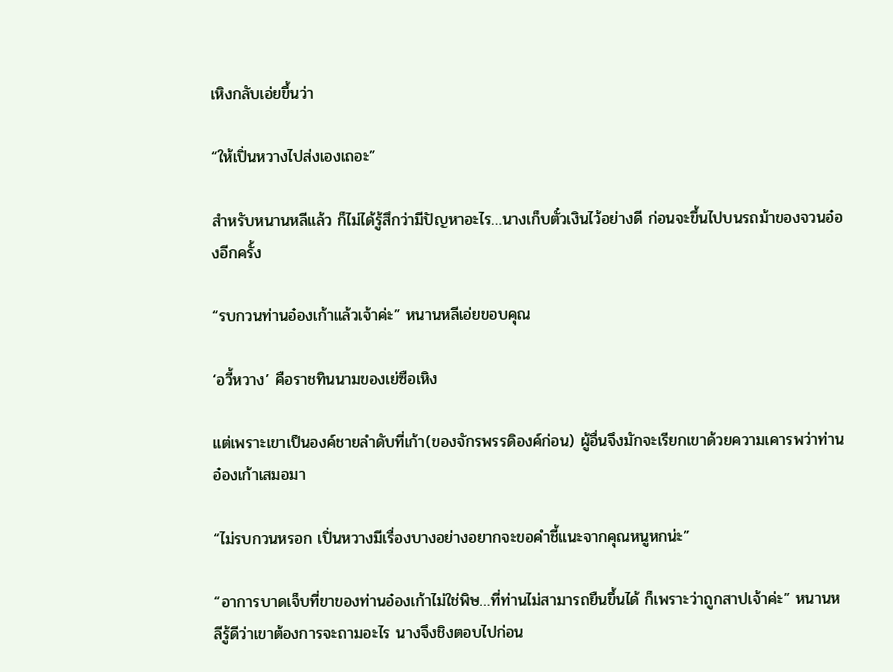เหิงกลับเอ่ยขึ้นว่า

“ให้เปิ่นหวางไปส่งเองเถอะ”

สำหรับหนานหลีแล้ว ก็ไม่ได้รู้สึกว่ามีปัญหาอะไร…นางเก็บตั๋วเงินไว้อย่างดี ก่อนจะขึ้นไปบนรถม้าของจวนอ๋องอีกครั้ง

“รบกวนท่านอ๋องเก้าแล้วเจ้าค่ะ” หนานหลีเอ่ยขอบคุณ

‘อวี้หวาง’ คือราชทินนามของเย่ซือเหิง

แต่เพราะเขาเป็นองค์ชายลำดับที่เก้า(ของจักรพรรดิองค์ก่อน) ผู้อื่นจึงมักจะเรียกเขาด้วยความเคารพว่าท่านอ๋องเก้าเสมอมา

“ไม่รบกวนหรอก เปิ่นหวางมีเรื่องบางอย่างอยากจะขอคำชี้แนะจากคุณหนูหกน่ะ”

“อาการบาดเจ็บที่ขาของท่านอ๋องเก้าไม่ใช่พิษ…ที่ท่านไม่สามารถยืนขึ้นได้ ก็เพราะว่าถูกสาปเจ้าค่ะ” หนานหลีรู้ดีว่าเขาต้องการจะถามอะไร นางจึงชิงตอบไปก่อน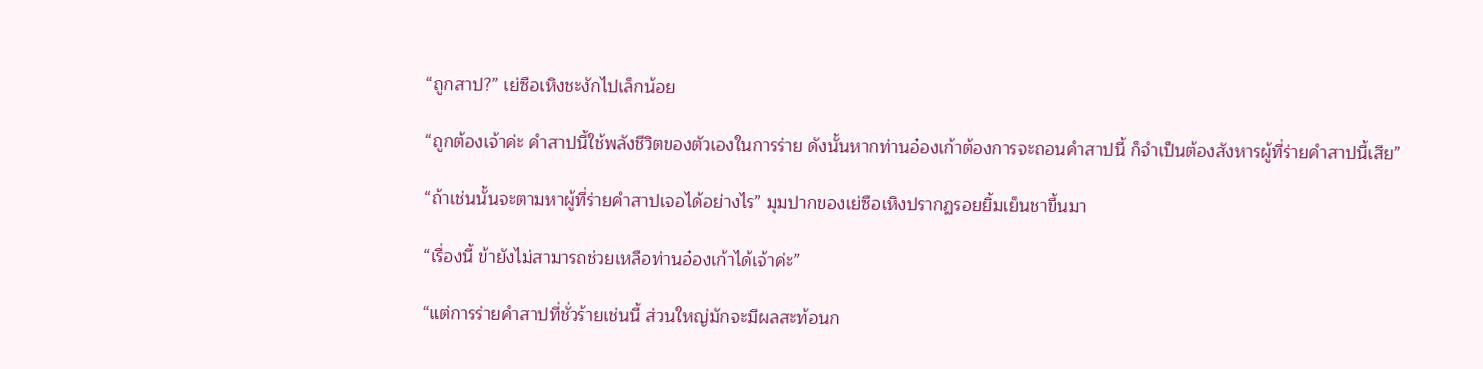“ถูกสาป?” เย่ซือเหิงชะงักไปเล็กน้อย

“ถูกต้องเจ้าค่ะ คำสาปนี้ใช้พลังชีวิตของตัวเองในการร่าย ดังนั้นหากท่านอ๋องเก้าต้องการจะถอนคำสาปนี้ ก็จำเป็นต้องสังหารผู้ที่ร่ายคำสาปนี้เสีย”

“ถ้าเช่นนั้นจะตามหาผู้ที่ร่ายคำสาปเจอได้อย่างไร” มุมปากของเย่ซือเหิงปรากฏรอยยิ้มเย็นชาขึ้นมา

“เรื่องนี้ ข้ายังไม่สามารถช่วยเหลือท่านอ๋องเก้าได้เจ้าค่ะ”

“แต่การร่ายคำสาปที่ชั่วร้ายเช่นนี้ ส่วนใหญ่มักจะมีผลสะท้อนก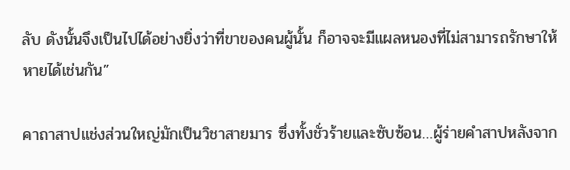ลับ ดังนั้นจึงเป็นไปได้อย่างยิ่งว่าที่ขาของคนผู้นั้น ก็อาจจะมีแผลหนองที่ไม่สามารถรักษาให้หายได้เช่นกัน”

คาถาสาปแช่งส่วนใหญ่มักเป็นวิชาสายมาร ซึ่งทั้งชั่วร้ายและซับซ้อน…ผู้ร่ายคำสาปหลังจาก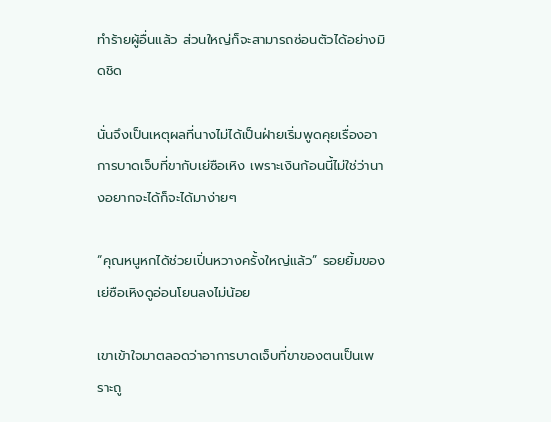ทำร้ายผู้อื่นแล้ว ส่วนใหญ่ก็จะสามารถซ่อนตัวได้อย่างมิดชิด

นั่นจึงเป็นเหตุผลที่นางไม่ได้เป็นฝ่ายเริ่มพูดคุยเรื่องอาการบาดเจ็บที่ขากับเย่ซือเหิง เพราะเงินก้อนนี้ไม่ใช่ว่านางอยากจะได้ก็จะได้มาง่ายๆ

“คุณหนูหกได้ช่วยเปิ่นหวางครั้งใหญ่แล้ว” รอยยิ้มของเย่ซือเหิงดูอ่อนโยนลงไม่น้อย

เขาเข้าใจมาตลอดว่าอาการบาดเจ็บที่ขาของตนเป็นเพราะถู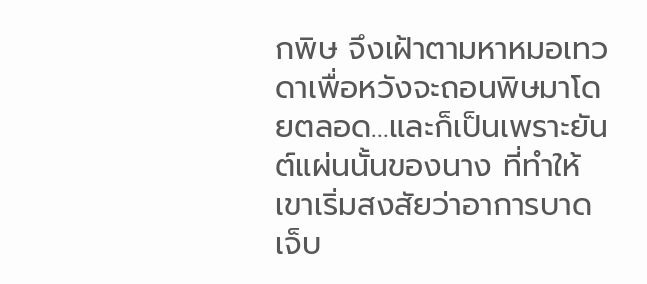กพิษ จึงเฝ้าตามหาหมอเทวดาเพื่อหวังจะถอนพิษมาโดยตลอด…และก็เป็นเพราะยันต์แผ่นนั้นของนาง ที่ทำให้เขาเริ่มสงสัยว่าอาการบาดเจ็บ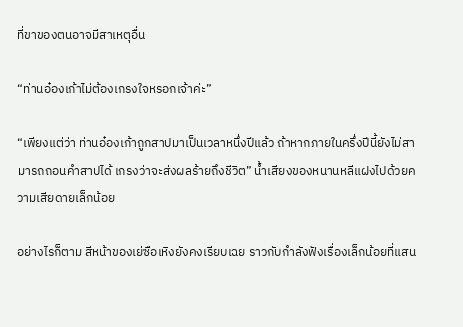ที่ขาของตนอาจมีสาเหตุอื่น

“ท่านอ๋องเก้าไม่ต้องเกรงใจหรอกเจ้าค่ะ”

“เพียงแต่ว่า ท่านอ๋องเก้าถูกสาปมาเป็นเวลาหนึ่งปีแล้ว ถ้าหากภายในครึ่งปีนี้ยังไม่สามารถถอนคำสาปได้ เกรงว่าจะส่งผลร้ายถึงชีวิต” น้ำเสียงของหนานหลีแฝงไปด้วยความเสียดายเล็กน้อย

อย่างไรก็ตาม สีหน้าของเย่ซือเหิงยังคงเรียบเฉย ราวกับกำลังฟังเรื่องเล็กน้อยที่แสน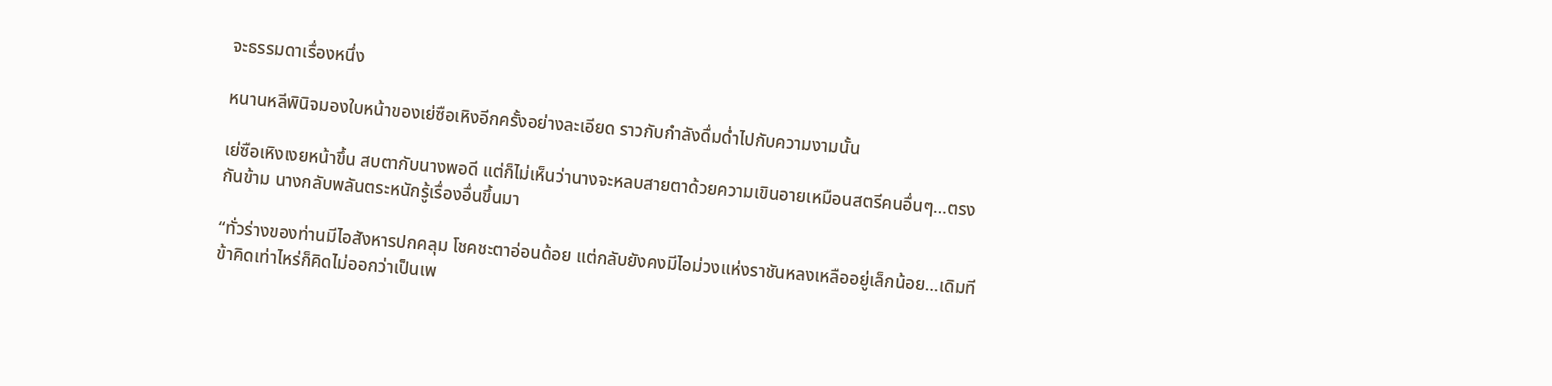จะธรรมดาเรื่องหนึ่ง

หนานหลีพินิจมองใบหน้าของเย่ซือเหิงอีกครั้งอย่างละเอียด ราวกับกำลังดื่มด่ำไปกับความงามนั้น

เย่ซือเหิงเงยหน้าขึ้น สบตากับนางพอดี แต่ก็ไม่เห็นว่านางจะหลบสายตาด้วยความเขินอายเหมือนสตรีคนอื่นๆ…ตรงกันข้าม นางกลับพลันตระหนักรู้เรื่องอื่นขึ้นมา

“ทั่วร่างของท่านมีไอสังหารปกคลุม โชคชะตาอ่อนด้อย แต่กลับยังคงมีไอม่วงแห่งราชันหลงเหลืออยู่เล็กน้อย…เดิมทีข้าคิดเท่าไหร่ก็คิดไม่ออกว่าเป็นเพ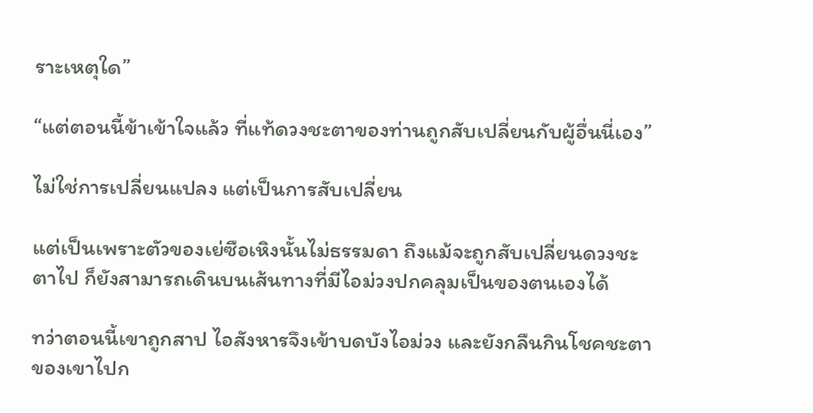ราะเหตุใด”

“แต่ตอนนี้ข้าเข้าใจแล้ว ที่แท้ดวงชะตาของท่านถูกสับเปลี่ยนกับผู้อื่นนี่เอง”

ไม่ใช่การเปลี่ยนแปลง แต่เป็นการสับเปลี่ยน

แต่เป็นเพราะตัวของเย่ซือเหิงนั้นไม่ธรรมดา ถึงแม้จะถูกสับเปลี่ยนดวงชะตาไป ก็ยังสามารถเดินบนเส้นทางที่มีไอม่วงปกคลุมเป็นของตนเองได้

ทว่าตอนนี้เขาถูกสาป ไอสังหารจึงเข้าบดบังไอม่วง และยังกลืนกินโชคชะตาของเขาไปก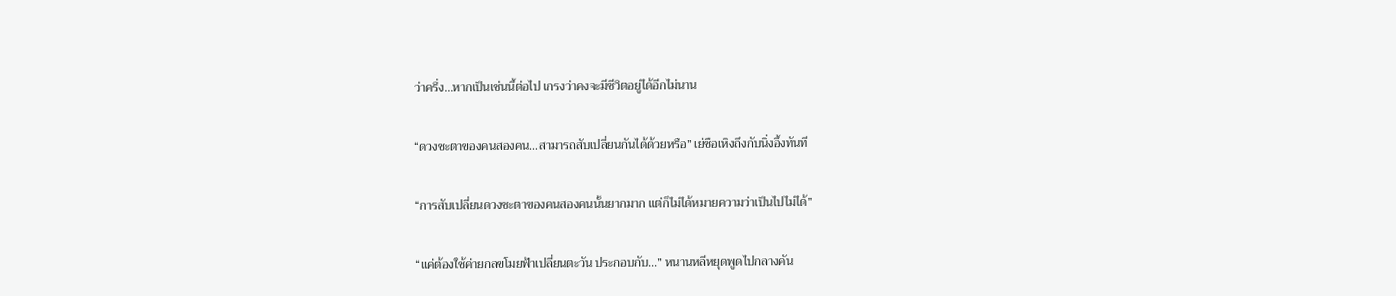ว่าครึ่ง…หากเป็นเช่นนี้ต่อไป เกรงว่าคงจะมีชีวิตอยู่ได้อีกไม่นาน

“ดวงชะตาของคนสองคน…สามารถสับเปลี่ยนกันได้ด้วยหรือ” เย่ซือเหิงถึงกับนิ่งอึ้งทันที

“การสับเปลี่ยนดวงชะตาของคนสองคนนั้นยากมาก แต่ก็ไม่ได้หมายความว่าเป็นไปไม่ได้”

“แค่ต้องใช้ค่ายกลขโมยฟ้าเปลี่ยนตะวัน ประกอบกับ...” หนานหลีหยุดพูดไปกลางคัน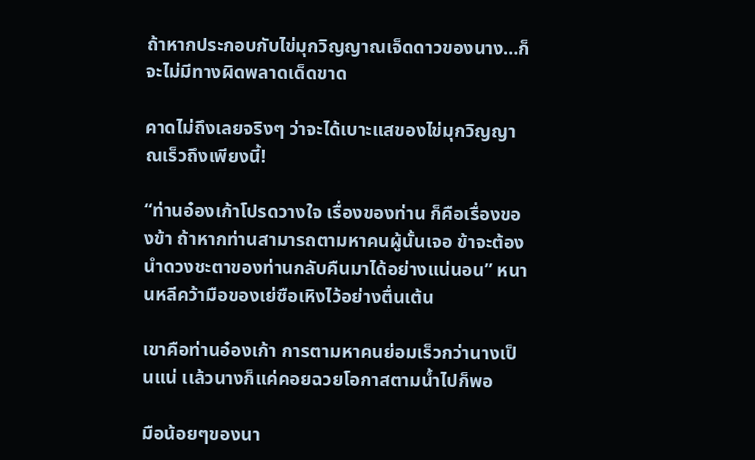ถ้าหากประกอบกับไข่มุกวิญญาณเจ็ดดาวของนาง…ก็จะไม่มีทางผิดพลาดเด็ดขาด

คาดไม่ถึงเลยจริงๆ ว่าจะได้เบาะแสของไข่มุกวิญญาณเร็วถึงเพียงนี้!

“ท่านอ๋องเก้าโปรดวางใจ เรื่องของท่าน ก็คือเรื่องของข้า ถ้าหากท่านสามารถตามหาคนผู้นั้นเจอ ข้าจะต้องนำดวงชะตาของท่านกลับคืนมาได้อย่างแน่นอน” หนานหลีคว้ามือของเย่ซือเหิงไว้อย่างตื่นเต้น

เขาคือท่านอ๋องเก้า การตามหาคนย่อมเร็วกว่านางเป็นแน่ เเล้วนางก็แค่คอยฉวยโอกาสตามน้ำไปก็พอ

มือน้อยๆของนา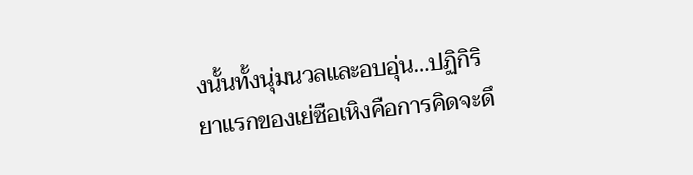งนั้นทั้งนุ่มนวลและอบอุ่น…ปฏิกิริยาแรกของเย่ซือเหิงคือการคิดจะดึ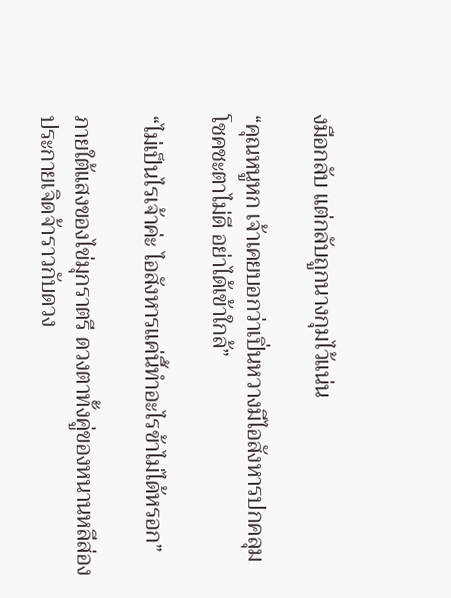งมือกลับ แต่กลับถูกนางกุมไว้แน่น

“คุณหนูหก เจ้าเคยบอกว่าเปิ่นหวางมีไอสังหารปกคลุม โชคชะตาไม่ดี อย่าได้เข้าใกล้”

“ไม่เป็นไรเจ้าค่ะ ไอสังหารแค่นี้ทำอะไรข้าไม่ได้หรอก”

ภายใต้แสงของไข่มุกราตรี ดวงตาทั้งคู่ของหนานหลีส่องประกายเจิดจ้าราวกับดวง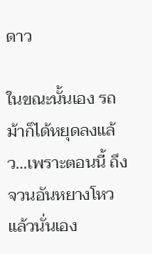ดาว

ในขณะนั้นเอง รถม้าก็ได้หยุดลงแล้ว…เพราะตอนนี้ ถึงจวนอันหยางโหวแล้วนั่นเอง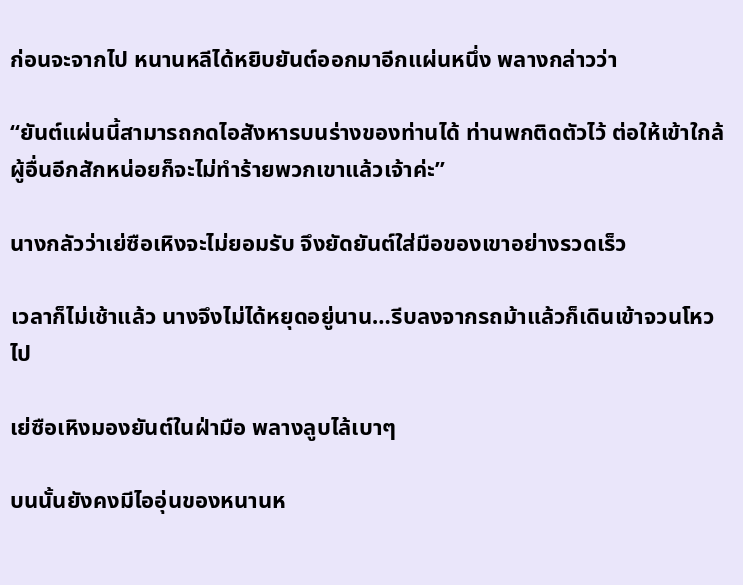ก่อนจะจากไป หนานหลีได้หยิบยันต์ออกมาอีกแผ่นหนึ่ง พลางกล่าวว่า

“ยันต์แผ่นนี้สามารถกดไอสังหารบนร่างของท่านได้ ท่านพกติดตัวไว้ ต่อให้เข้าใกล้ผู้อื่นอีกสักหน่อยก็จะไม่ทำร้ายพวกเขาแล้วเจ้าค่ะ”

นางกลัวว่าเย่ซือเหิงจะไม่ยอมรับ จึงยัดยันต์ใส่มือของเขาอย่างรวดเร็ว

เวลาก็ไม่เช้าแล้ว นางจึงไม่ได้หยุดอยู่นาน…รีบลงจากรถม้าแล้วก็เดินเข้าจวนโหวไป

เย่ซือเหิงมองยันต์ในฝ่ามือ พลางลูบไล้เบาๆ

บนนั้นยังคงมีไออุ่นของหนานห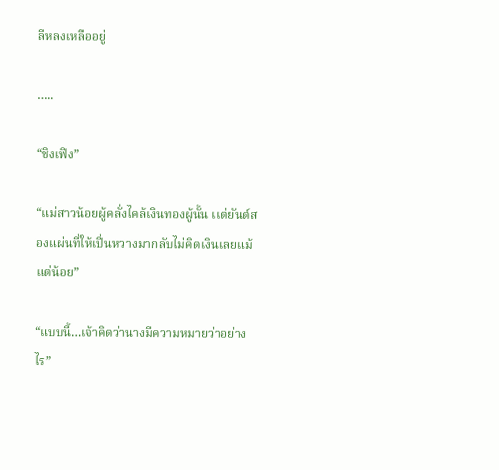ลีหลงเหลืออยู่

…..

“ชิงเฟิง”

“แม่สาวน้อยผู้คลั่งไคล้เงินทองผู้นั้น เเต่ยันต์สองแผ่นที่ให้เปิ่นหวางมากลับไม่คิดเงินเลยแม้แต่น้อย”

“แบบนี้…เจ้าคิดว่านางมีความหมายว่าอย่างไร”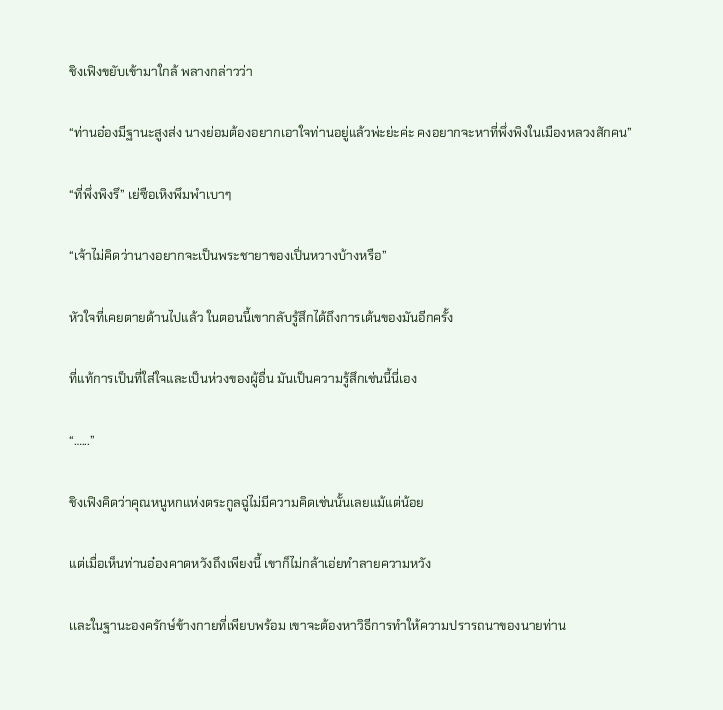ชิงเฟิงขยับเข้ามาใกล้ พลางกล่าวว่า

“ท่านอ๋องมีฐานะสูงส่ง นางย่อมต้องอยากเอาใจท่านอยู่แล้วพ่ะย่ะค่ะ คงอยากจะหาที่พึ่งพิงในเมืองหลวงสักคน”

“ที่พึ่งพิงรึ” เย่ซือเหิงพึมพำเบาๆ

“เจ้าไม่คิดว่านางอยากจะเป็นพระชายาของเปิ่นหวางบ้างหรือ”

หัวใจที่เคยตายด้านไปแล้ว ในตอนนี้เขากลับรู้สึกได้ถึงการเต้นของมันอีกครั้ง

ที่แท้การเป็นที่ใส่ใจและเป็นห่วงของผู้อื่น มันเป็นความรู้สึกเช่นนี้นี่เอง

“…...”

ชิงเฟิงคิดว่าคุณหนูหกแห่งตระกูลฉู่ไม่มีความคิดเช่นนั้นเลยแม้แต่น้อย

แต่เมื่อเห็นท่านอ๋องคาดหวังถึงเพียงนี้ เขาก็ไม่กล้าเอ่ยทำลายความหวัง

เเละในฐานะองครักษ์ข้างกายที่เพียบพร้อม เขาจะต้องหาวิธีการทำให้ความปรารถนาของนายท่าน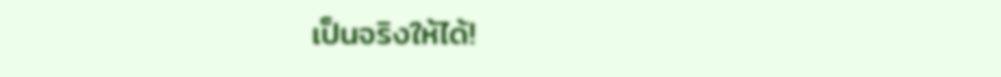เป็นจริงให้ได้!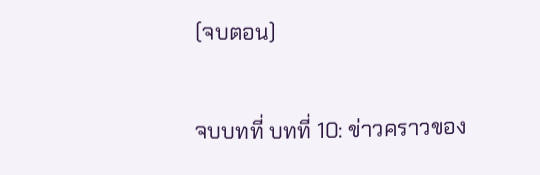(จบตอน)

จบบทที่ บทที่ 10: ข่าวคราวของ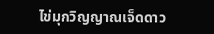ไข่มุกวิญญาณเจ็ดดาว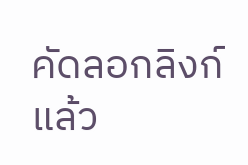คัดลอกลิงก์แล้ว